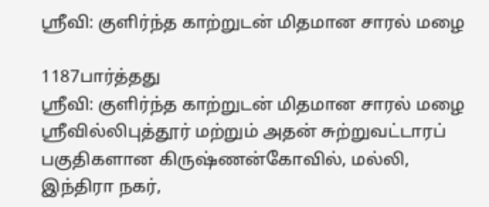ஶ்ரீவி: குளிர்ந்த காற்றுடன் மிதமான சாரல் மழை

1187பார்த்தது
ஶ்ரீவி: குளிர்ந்த காற்றுடன் மிதமான சாரல் மழை
ஸ்ரீவில்லிபுத்தூர் மற்றும் அதன் சுற்றுவட்டாரப் பகுதிகளான கிருஷ்ணன்கோவில், மல்லி, இந்திரா நகர்,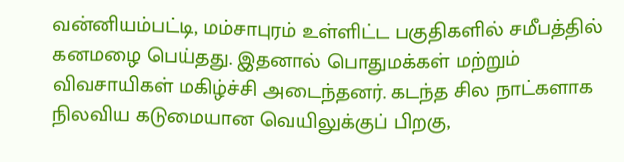வன்னியம்பட்டி, மம்சாபுரம் உள்ளிட்ட பகுதிகளில் சமீபத்தில் கனமழை பெய்தது. இதனால் பொதுமக்கள் மற்றும் விவசாயிகள் மகிழ்ச்சி அடைந்தனர். கடந்த சில நாட்களாக நிலவிய கடுமையான வெயிலுக்குப் பிறகு,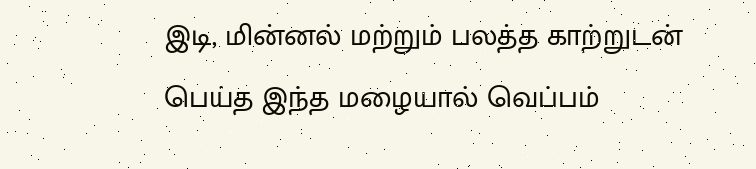இடி, மின்னல் மற்றும் பலத்த காற்றுடன் பெய்த இந்த மழையால் வெப்பம்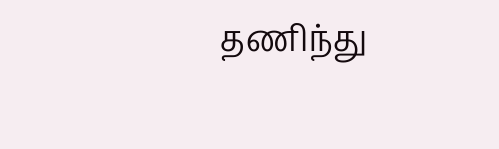தணிந்து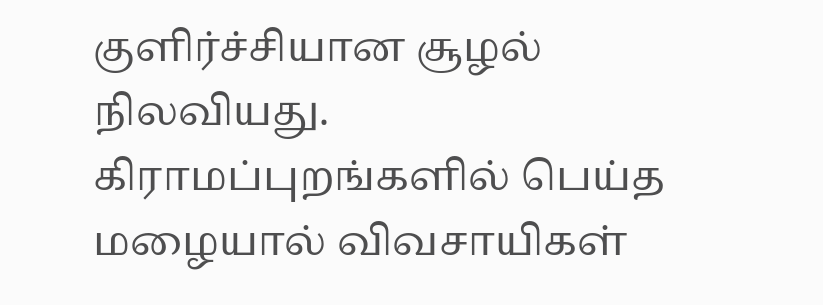குளிர்ச்சியான சூழல் நிலவியது. கிராமப்புறங்களில் பெய்த மழையால் விவசாயிகள்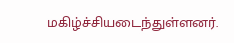மகிழ்ச்சியடைந்துள்ளனர்.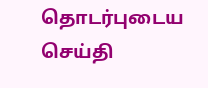தொடர்புடைய செய்தி